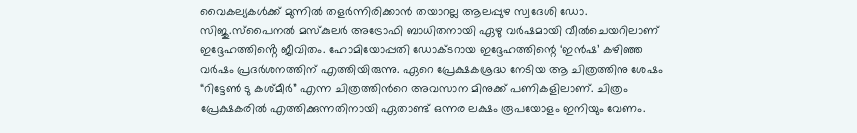വൈകല്യകൾക്ക് മുന്നിൽ തളർന്നിരിക്കാൻ തയാറല്ല ആലപ്പുഴ സ്വദേശി ഡോ. സിജു.സ്പൈനൽ മസ്കുലർ അട്രോഫി ബാധിതനായി ഏഴു വർഷമായി വീൽചെയറിലാണ് ഇദ്ദേഹത്തിൻ്റെ ജീവിതം. ഹോമിയോപ്പതി ഡോക്ടറായ ഇദ്ദേഹത്തിന്റെ ‘ഇൻഷ’ കഴിഞ്ഞ വർഷം പ്രദർശനത്തിന് എത്തിയിരുന്നു. ഏറെ പ്രേക്ഷകശ്രദ്ധ നേടിയ ആ ചിത്രത്തിനു ശേഷം “റിട്ടേൺ ടു കശ്മീർ” എന്ന ചിത്രത്തിൻറെ അവസാന മിനുക്ക് പണികളിലാണ്. ചിത്രം പ്രേക്ഷകരിൽ എത്തിക്കുന്നതിനായി ഏതാണ്ട് ഒന്നര ലക്ഷം രൂപയോളം ഇനിയും വേണം.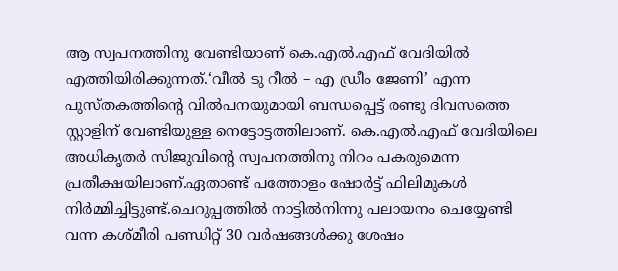ആ സ്വപനത്തിനു വേണ്ടിയാണ് കെ.എൽ.എഫ് വേദിയിൽ എത്തിയിരിക്കുന്നത്.‘വീൽ ടു റീൽ – എ ഡ്രീം ജേണി’ എന്ന പുസ്തകത്തിന്റെ വിൽപനയുമായി ബന്ധപ്പെട്ട് രണ്ടു ദിവസത്തെ സ്റ്റാളിന് വേണ്ടിയുള്ള നെട്ടോട്ടത്തിലാണ്. കെ.എൽ.എഫ് വേദിയിലെ അധികൃതർ സിജുവിന്റെ സ്വപനത്തിനു നിറം പകരുമെന്ന പ്രതീക്ഷയിലാണ്.ഏതാണ്ട് പത്തോളം ഷോർട്ട് ഫിലിമുകൾ നിർമ്മിച്ചിട്ടുണ്ട്.ചെറുപ്പത്തിൽ നാട്ടിൽനിന്നു പലായനം ചെയ്യേണ്ടി വന്ന കശ്മീരി പണ്ഡിറ്റ് 30 വർഷങ്ങൾക്കു ശേഷം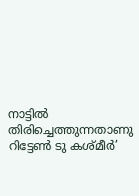നാട്ടിൽ തിരിച്ചെത്തുന്നതാണു റിട്ടേൺ ടു കശ്മീർ’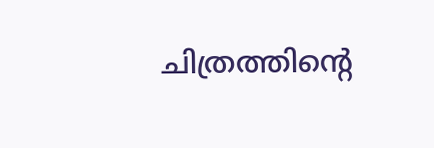ചിത്രത്തിൻ്റെ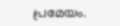പ്രമേയം.